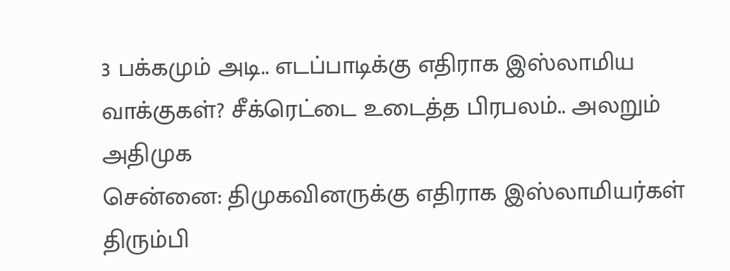3 பக்கமும் அடி.. எடப்பாடிக்கு எதிராக இஸ்லாமிய வாக்குகள்? சீக்ரெட்டை உடைத்த பிரபலம்.. அலறும் அதிமுக
சென்னை: திமுகவினருக்கு எதிராக இஸ்லாமியர்கள் திரும்பி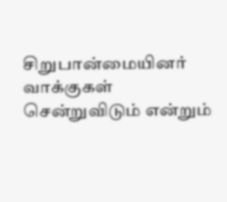சிறுபான்மையினர் வாக்குகள் சென்றுவிடும் என்றும்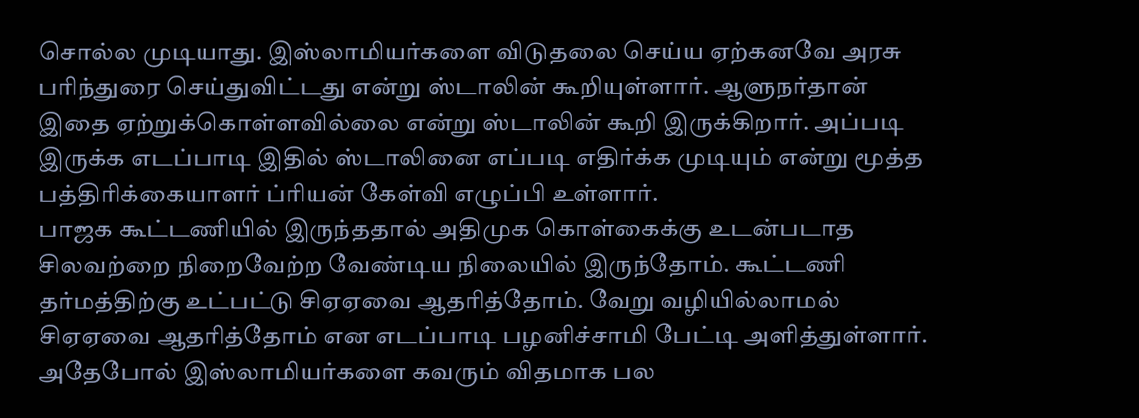சொல்ல முடியாது. இஸ்லாமியர்களை விடுதலை செய்ய ஏற்கனவே அரசு பரிந்துரை செய்துவிட்டது என்று ஸ்டாலின் கூறியுள்ளார். ஆளுநர்தான் இதை ஏற்றுக்கொள்ளவில்லை என்று ஸ்டாலின் கூறி இருக்கிறார். அப்படி இருக்க எடப்பாடி இதில் ஸ்டாலினை எப்படி எதிர்க்க முடியும் என்று மூத்த பத்திரிக்கையாளர் ப்ரியன் கேள்வி எழுப்பி உள்ளார்.
பாஜக கூட்டணியில் இருந்ததால் அதிமுக கொள்கைக்கு உடன்படாத சிலவற்றை நிறைவேற்ற வேண்டிய நிலையில் இருந்தோம். கூட்டணி தர்மத்திற்கு உட்பட்டு சிஏஏவை ஆதரித்தோம். வேறு வழியில்லாமல் சிஏஏவை ஆதரித்தோம் என எடப்பாடி பழனிச்சாமி பேட்டி அளித்துள்ளார். அதேபோல் இஸ்லாமியர்களை கவரும் விதமாக பல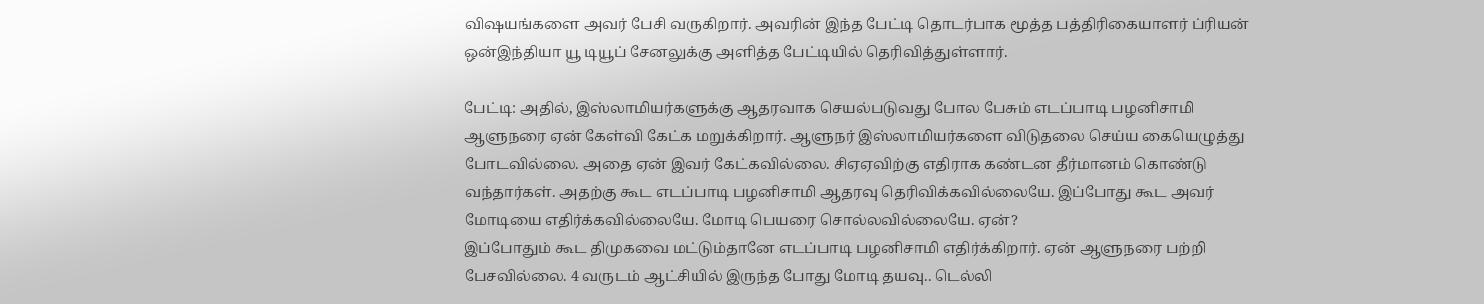விஷயங்களை அவர் பேசி வருகிறார். அவரின் இந்த பேட்டி தொடர்பாக மூத்த பத்திரிகையாளர் ப்ரியன் ஒன்இந்தியா யூ டியூப் சேனலுக்கு அளித்த பேட்டியில் தெரிவித்துள்ளார்.

பேட்டி: அதில், இஸ்லாமியர்களுக்கு ஆதரவாக செயல்படுவது போல பேசும் எடப்பாடி பழனிசாமி ஆளுநரை ஏன் கேள்வி கேட்க மறுக்கிறார். ஆளுநர் இஸ்லாமியர்களை விடுதலை செய்ய கையெழுத்து போடவில்லை. அதை ஏன் இவர் கேட்கவில்லை. சிஏஏவிற்கு எதிராக கண்டன தீர்மானம் கொண்டு வந்தார்கள். அதற்கு கூட எடப்பாடி பழனிசாமி ஆதரவு தெரிவிக்கவில்லையே. இப்போது கூட அவர் மோடியை எதிர்க்கவில்லையே. மோடி பெயரை சொல்லவில்லையே. ஏன்?
இப்போதும் கூட திமுகவை மட்டும்தானே எடப்பாடி பழனிசாமி எதிர்க்கிறார். ஏன் ஆளுநரை பற்றி பேசவில்லை. 4 வருடம் ஆட்சியில் இருந்த போது மோடி தயவு.. டெல்லி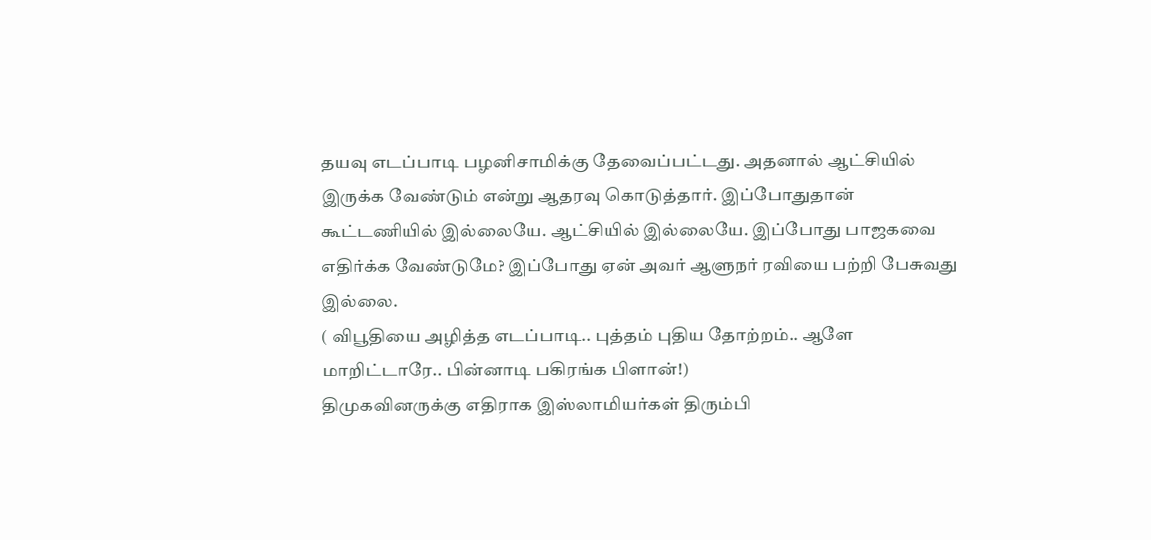தயவு எடப்பாடி பழனிசாமிக்கு தேவைப்பட்டது. அதனால் ஆட்சியில் இருக்க வேண்டும் என்று ஆதரவு கொடுத்தார். இப்போதுதான் கூட்டணியில் இல்லையே. ஆட்சியில் இல்லையே. இப்போது பாஜகவை எதிர்க்க வேண்டுமே? இப்போது ஏன் அவர் ஆளுநர் ரவியை பற்றி பேசுவது இல்லை.
( விபூதியை அழித்த எடப்பாடி.. புத்தம் புதிய தோற்றம்.. ஆளே மாறிட்டாரே.. பின்னாடி பகிரங்க பிளான்!)
திமுகவினருக்கு எதிராக இஸ்லாமியர்கள் திரும்பி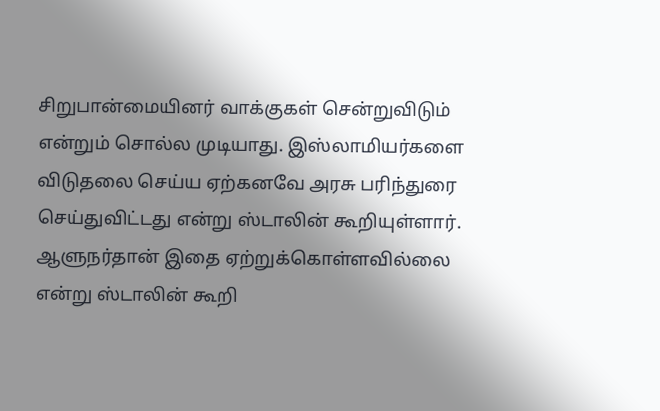சிறுபான்மையினர் வாக்குகள் சென்றுவிடும் என்றும் சொல்ல முடியாது. இஸ்லாமியர்களை விடுதலை செய்ய ஏற்கனவே அரசு பரிந்துரை செய்துவிட்டது என்று ஸ்டாலின் கூறியுள்ளார். ஆளுநர்தான் இதை ஏற்றுக்கொள்ளவில்லை என்று ஸ்டாலின் கூறி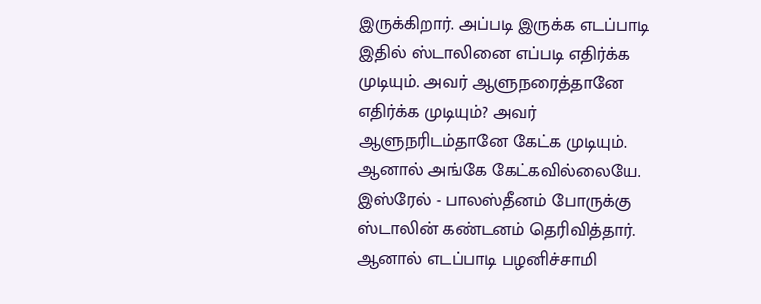இருக்கிறார். அப்படி இருக்க எடப்பாடி இதில் ஸ்டாலினை எப்படி எதிர்க்க முடியும். அவர் ஆளுநரைத்தானே எதிர்க்க முடியும்? அவர் ஆளுநரிடம்தானே கேட்க முடியும். ஆனால் அங்கே கேட்கவில்லையே. இஸ்ரேல் - பாலஸ்தீனம் போருக்கு ஸ்டாலின் கண்டனம் தெரிவித்தார். ஆனால் எடப்பாடி பழனிச்சாமி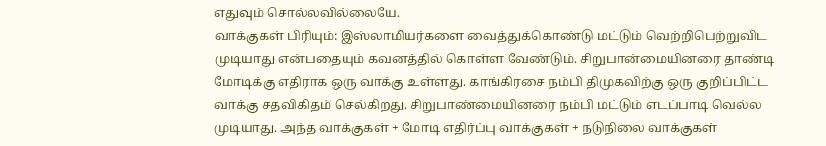எதுவும் சொல்லவில்லையே.
வாக்குகள் பிரியும்: இஸ்லாமியர்களை வைத்துக்கொண்டு மட்டும் வெற்றிபெற்றுவிட முடியாது என்பதையும் கவனத்தில் கொள்ள வேண்டும். சிறுபான்மையினரை தாண்டி மோடிக்கு எதிராக ஒரு வாக்கு உள்ளது. காங்கிரசை நம்பி திமுகவிற்கு ஒரு குறிப்பிட்ட வாக்கு சதவிகிதம் செல்கிறது. சிறுபாண்மையினரை நம்பி மட்டும் எடப்பாடி வெல்ல முடியாது. அந்த வாக்குகள் + மோடி எதிர்ப்பு வாக்குகள் + நடுநிலை வாக்குகள்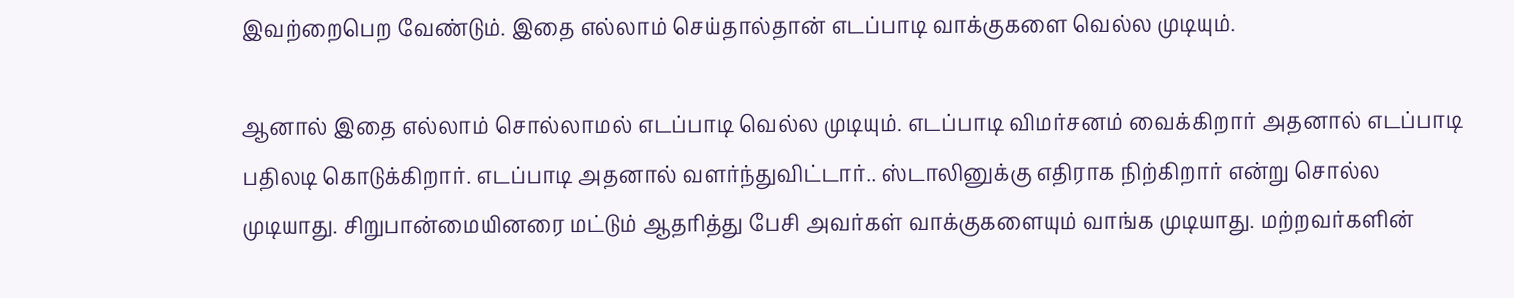இவற்றைபெற வேண்டும். இதை எல்லாம் செய்தால்தான் எடப்பாடி வாக்குகளை வெல்ல முடியும்.

ஆனால் இதை எல்லாம் சொல்லாமல் எடப்பாடி வெல்ல முடியும். எடப்பாடி விமர்சனம் வைக்கிறார் அதனால் எடப்பாடி பதிலடி கொடுக்கிறார். எடப்பாடி அதனால் வளர்ந்துவிட்டார்.. ஸ்டாலினுக்கு எதிராக நிற்கிறார் என்று சொல்ல முடியாது. சிறுபான்மையினரை மட்டும் ஆதரித்து பேசி அவர்கள் வாக்குகளையும் வாங்க முடியாது. மற்றவர்களின்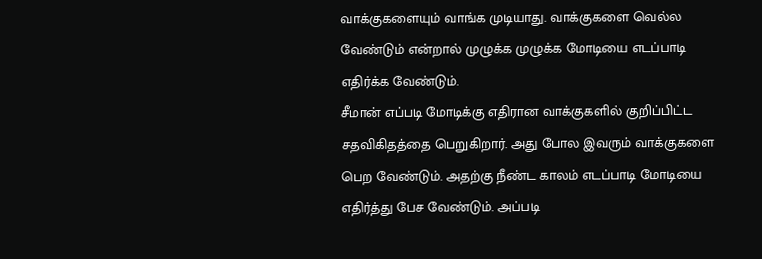வாக்குகளையும் வாங்க முடியாது. வாக்குகளை வெல்ல வேண்டும் என்றால் முழுக்க முழுக்க மோடியை எடப்பாடி எதிர்க்க வேண்டும்.
சீமான் எப்படி மோடிக்கு எதிரான வாக்குகளில் குறிப்பிட்ட சதவிகிதத்தை பெறுகிறார். அது போல இவரும் வாக்குகளை பெற வேண்டும். அதற்கு நீண்ட காலம் எடப்பாடி மோடியை எதிர்த்து பேச வேண்டும். அப்படி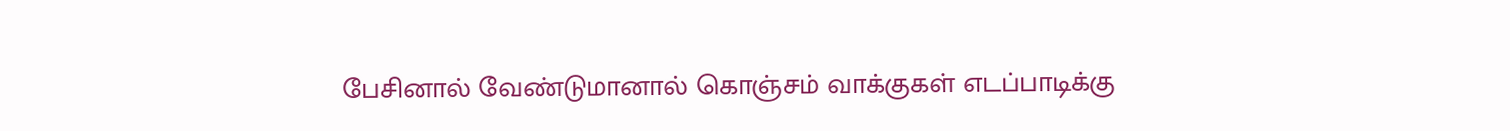பேசினால் வேண்டுமானால் கொஞ்சம் வாக்குகள் எடப்பாடிக்கு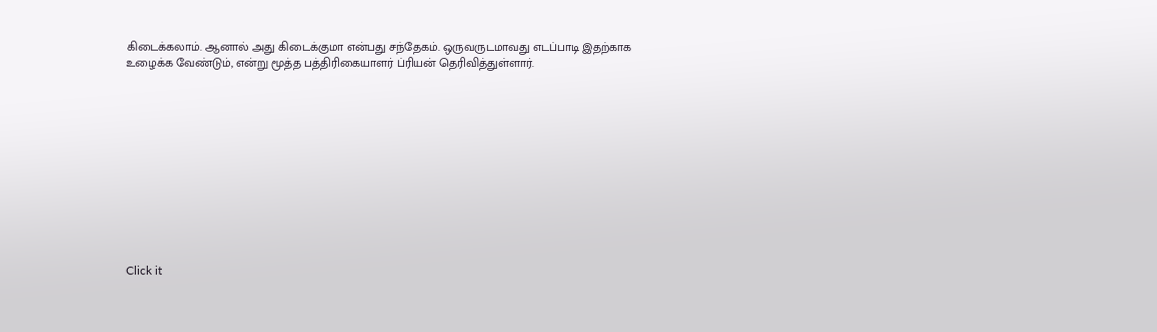கிடைக்கலாம். ஆனால் அது கிடைக்குமா என்பது சந்தேகம். ஒருவருடமாவது எடப்பாடி இதற்காக உழைக்க வேண்டும், என்று மூத்த பத்திரிகையாளர் ப்ரியன் தெரிவித்துள்ளார்.












Click it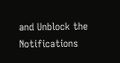and Unblock the Notifications